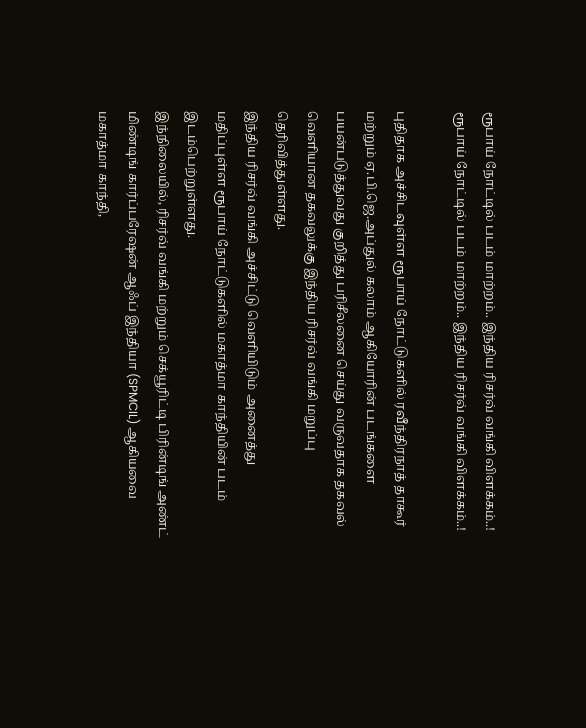ரூபாய் நோட்டில் படம் மாற்றம்.. இந்திய ரிசர்வ் வங்கி விளக்கம்..!
ரூபாய் நோட்டில் படம் மாற்றம்.. இந்திய ரிசர்வ் வங்கி விளக்கம்..!

புதிதாக அச்சிடவுள்ள ரூபாய் நோட்டுகளில் ரவீந்திரநாத் தாகூர் மற்றும் ஏ.பி.ஜெ.அப்துல் கலாம் ஆகியோரின் படங்களை பயன்படுத்துவது குறித்து பரிசீலனை செய்து வருவதாக தகவல் வெளியான தகவலுக்கு இந்திய ரிசர்வ் வங்கி மறுப்பு தெரிவித்துள்ளது.
இந்திய ரிசர்வ் வங்கி அச்சிட்டு வெளியிடும் அனைத்து மதிப்புள்ள ரூபாய் நோட்டுகளில் மகாத்மா காந்தியின் படம் இடம்பெற்றுள்ளது.
இந்நிலையில், ரிசர்வ் வங்கி மற்றும் செக்யூரிட்டி பிரின்டிங் அண்ட் மிண்டிங் கார்ப்பரேஷன் ஆஃப் இந்தியா (SPMCIL) ஆகியவை மகாத்மா காந்தி,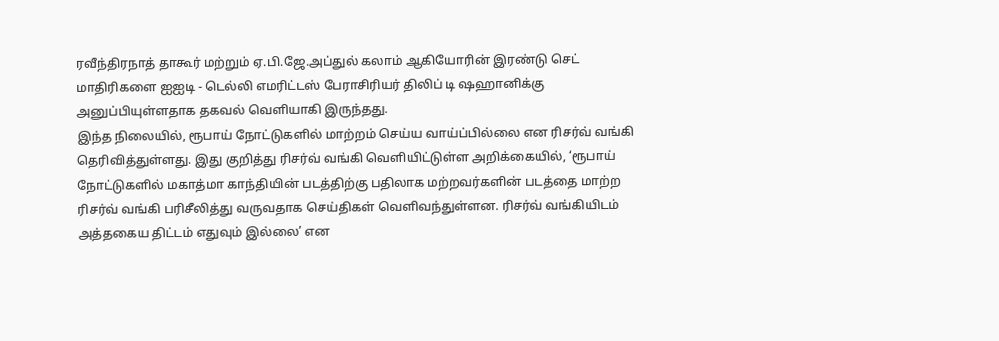ரவீந்திரநாத் தாகூர் மற்றும் ஏ.பி.ஜே.அப்துல் கலாம் ஆகியோரின் இரண்டு செட் மாதிரிகளை ஐஐடி - டெல்லி எமரிட்டஸ் பேராசிரியர் திலிப் டி ஷஹானிக்கு அனுப்பியுள்ளதாக தகவல் வெளியாகி இருந்தது.
இந்த நிலையில், ரூபாய் நோட்டுகளில் மாற்றம் செய்ய வாய்ப்பில்லை என ரிசர்வ் வங்கி தெரிவித்துள்ளது. இது குறித்து ரிசர்வ் வங்கி வெளியிட்டுள்ள அறிக்கையில், ‘ரூபாய் நோட்டுகளில் மகாத்மா காந்தியின் படத்திற்கு பதிலாக மற்றவர்களின் படத்தை மாற்ற ரிசர்வ் வங்கி பரிசீலித்து வருவதாக செய்திகள் வெளிவந்துள்ளன. ரிசர்வ் வங்கியிடம் அத்தகைய திட்டம் எதுவும் இல்லை’ என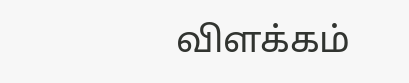விளக்கம்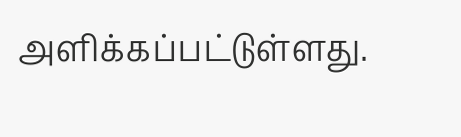அளிக்கப்பட்டுள்ளது.